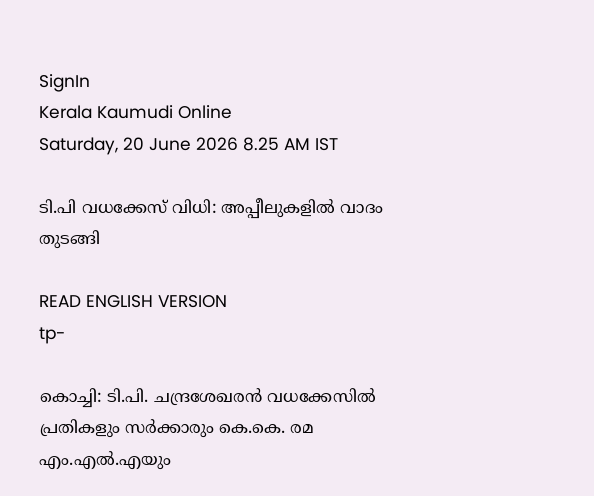SignIn
Kerala Kaumudi Online
Saturday, 20 June 2026 8.25 AM IST

ടി.പി വധക്കേസ് വിധി: അപ്പീലുകളിൽ വാദം തുടങ്ങി

READ ENGLISH VERSION
tp-

കൊച്ചി: ടി.പി. ചന്ദ്രശേഖരൻ വധക്കേസിൽ പ്രതികളും സർക്കാരും കെ.കെ. രമ എം.എൽ.എയും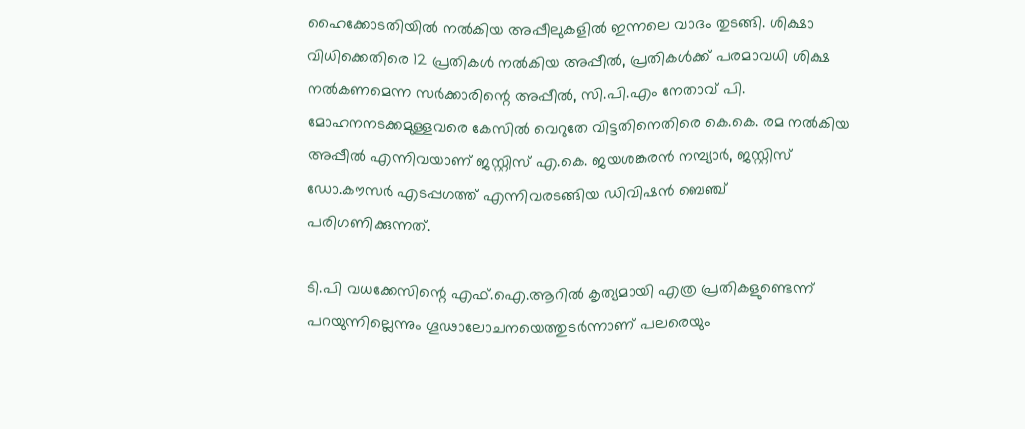ഹൈക്കോടതിയിൽ നൽകിയ അപ്പീലുകളിൽ ഇന്നലെ വാദം തുടങ്ങി. ശിക്ഷാ വിധിക്കെതിരെ 12 പ്രതികൾ നൽകിയ അപ്പീൽ, പ്രതികൾക്ക് പരമാവധി ശിക്ഷ നൽകണമെന്ന സർക്കാരിന്റെ അപ്പീൽ, സി.പി.എം നേതാവ് പി. മോഹനനടക്കമുള്ളവരെ കേസിൽ വെറുതേ വിട്ടതിനെതിരെ കെ.കെ. രമ നൽകിയ അപ്പീൽ എന്നിവയാണ് ജസ്റ്റിസ് എ.കെ. ജയശങ്കരൻ നമ്പ്യാർ, ജസ്റ്റിസ് ഡോ.കൗസർ എടപ്പഗത്ത് എന്നിവരടങ്ങിയ ഡിവിഷൻ ബെഞ്ച് പരിഗണിക്കുന്നത്.

ടി.പി വധക്കേസിന്റെ എഫ്.ഐ.ആറിൽ കൃത്യമായി എത്ര പ്രതികളുണ്ടെന്ന് പറയുന്നില്ലെന്നും ഗൂഢാലോചനയെത്തുടർന്നാണ് പലരെയും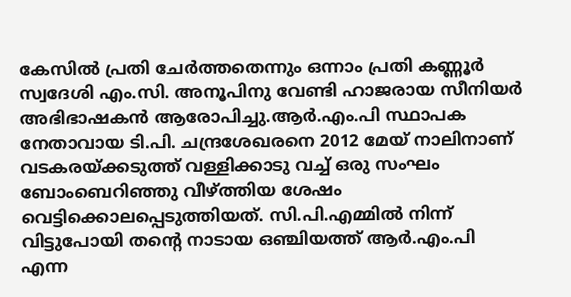കേസിൽ പ്രതി ചേർത്തതെന്നും ഒന്നാം പ്രതി കണ്ണൂർ സ്വദേശി എം.സി. അനൂപിനു വേണ്ടി ഹാജരായ സീനിയർ അഭിഭാഷകൻ ആരോപിച്ചു.ആർ.എം.പി സ്ഥാപക നേതാവായ ടി.പി. ചന്ദ്രശേഖരനെ 2012 മേയ് നാലിനാണ് വടകരയ്ക്കടുത്ത് വള്ളിക്കാടു വച്ച് ഒരു സംഘം ബോംബെറിഞ്ഞു വീഴ്‌ത്തിയ ശേഷം വെട്ടിക്കൊലപ്പെടുത്തിയത്. സി.പി.എമ്മിൽ നിന്ന് വിട്ടുപോയി തന്റെ നാടായ ഒഞ്ചിയത്ത് ആർ.എം.പി എന്ന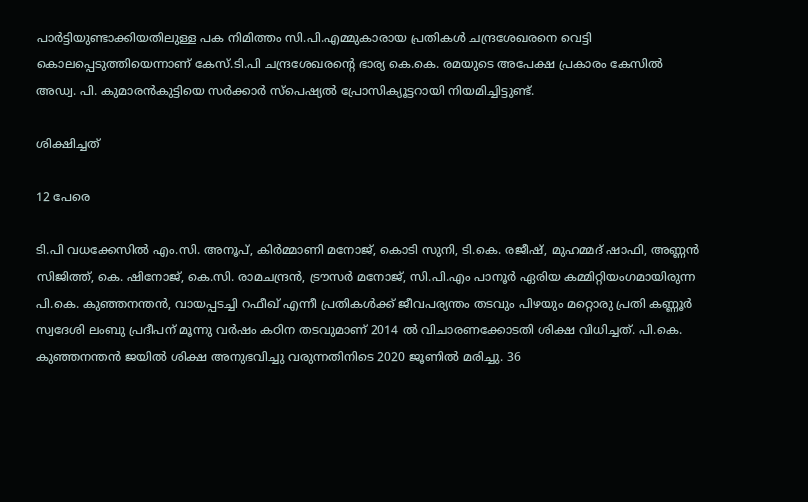പാർട്ടിയുണ്ടാക്കിയതിലുള്ള പക നിമിത്തം സി.പി.എമ്മുകാരായ പ്രതികൾ ചന്ദ്രശേഖരനെ വെട്ടി കൊലപ്പെടുത്തിയെന്നാണ് കേസ്.ടി.പി ചന്ദ്രശേഖരന്റെ ഭാര്യ കെ.കെ. രമയുടെ അപേക്ഷ പ്രകാരം കേസിൽ അഡ്വ. പി. കുമാരൻകുട്ടിയെ സർക്കാർ സ്പെഷ്യൽ പ്രോസിക്യൂട്ടറായി നിയമിച്ചിട്ടുണ്ട്.

ശിക്ഷിച്ചത്

12 പേരെ

ടി.പി വധക്കേസിൽ എം.സി. അനൂപ്, കിർമ്മാണി മനോജ്, കൊടി സുനി, ടി.കെ. രജീഷ്, മുഹമ്മദ് ഷാഫി, അണ്ണൻ സിജിത്ത്, കെ. ഷിനോജ്, കെ.സി. രാമചന്ദ്രൻ, ട്രൗസർ മനോജ്, സി.പി.എം പാനൂർ ‌ഏരിയ കമ്മിറ്റിയംഗമായിരുന്ന പി.കെ. കുഞ്ഞനന്തൻ, വായപ്പടച്ചി റഫീഖ് എന്നീ പ്രതികൾക്ക് ജീവപര്യന്തം തടവും പിഴയും മറ്റൊരു പ്രതി കണ്ണൂർ സ്വദേശി ലംബു പ്രദീപന് മൂന്നു വർഷം കഠിന തടവുമാണ് 2014 ൽ വിചാരണക്കോടതി ശിക്ഷ വിധിച്ചത്. പി.കെ. കുഞ്ഞനന്തൻ ജയിൽ ശിക്ഷ അനുഭവിച്ചു വരുന്നതിനിടെ 2020 ജൂണിൽ മരിച്ചു. 36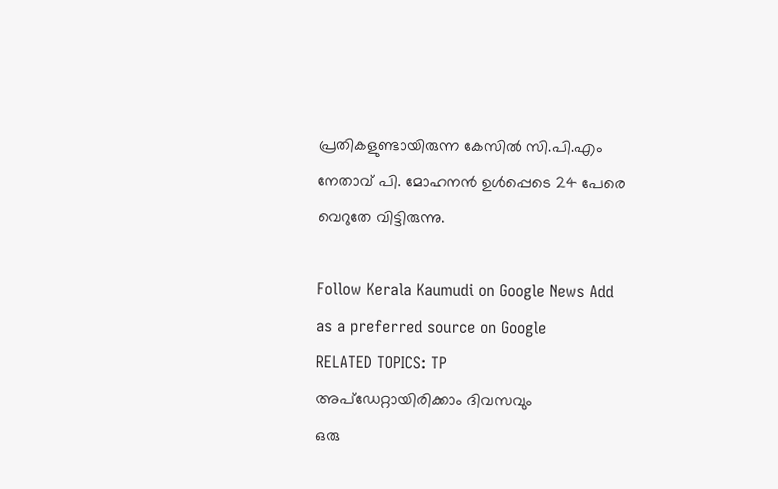പ്രതികളുണ്ടായിരുന്ന കേസിൽ സി.പി.എം നേതാവ് പി. മോഹനൻ ഉൾപ്പെടെ 24 പേരെ വെറുതേ വിട്ടിരുന്നു.

Follow Kerala Kaumudi on Google News Add as a preferred source on Google
RELATED TOPICS: TP
അപ്ഡേറ്റായിരിക്കാം ദിവസവും
ഒരു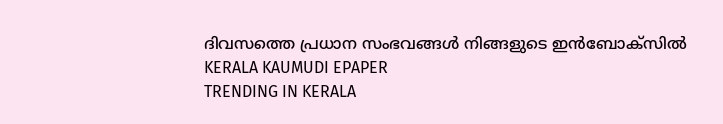ദിവസത്തെ പ്രധാന സംഭവങ്ങൾ നിങ്ങളുടെ ഇൻബോക്സിൽ
KERALA KAUMUDI EPAPER
TRENDING IN KERALA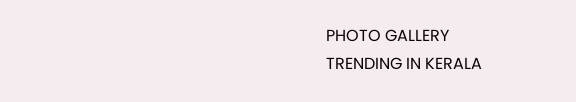PHOTO GALLERY
TRENDING IN KERALA